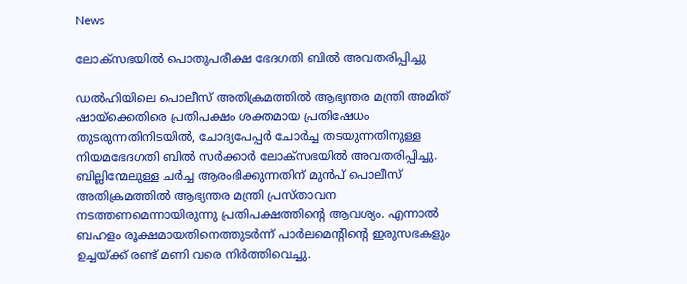News

ലോക്‌സഭയില്‍ പൊതുപരീക്ഷ ഭേദഗതി ബിൽ അവതരിപ്പിച്ചു

ഡല്‍ഹിയിലെ പൊലീസ് അതിക്രമത്തില്‍ ആഭ്യന്തര മന്ത്രി അമിത് ഷായ്‌ക്കെതിരെ പ്രതിപക്ഷം ശക്തമായ പ്രതിഷേധം തുടരുന്നതിനിടയില്‍, ചോദ്യപേപ്പര്‍ ചോര്‍ച്ച തടയുന്നതിനുള്ള നിയമഭേദഗതി ബില്‍ സര്‍ക്കാര്‍ ലോക്‌സഭയില്‍ അവതരിപ്പിച്ചു. ബില്ലിന്മേലുള്ള ചര്‍ച്ച ആരംഭിക്കുന്നതിന് മുന്‍പ് പൊലീസ് അതിക്രമത്തില്‍ ആഭ്യന്തര മന്ത്രി പ്രസ്താവന നടത്തണമെന്നായിരുന്നു പ്രതിപക്ഷത്തിന്റെ ആവശ്യം. എന്നാല്‍ ബഹളം രൂക്ഷമായതിനെത്തുടര്‍ന്ന് പാര്‍ലമെന്റിന്റെ ഇരുസഭകളും ഉച്ചയ്ക്ക് രണ്ട് മണി വരെ നിര്‍ത്തിവെച്ചു.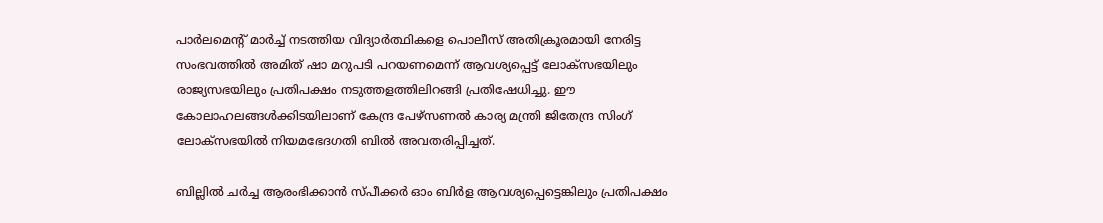പാര്‍ലമെന്റ് മാര്‍ച്ച് നടത്തിയ വിദ്യാര്‍ത്ഥികളെ പൊലീസ് അതിക്രൂരമായി നേരിട്ട സംഭവത്തില്‍ അമിത് ഷാ മറുപടി പറയണമെന്ന് ആവശ്യപ്പെട്ട് ലോക്‌സഭയിലും രാജ്യസഭയിലും പ്രതിപക്ഷം നടുത്തളത്തിലിറങ്ങി പ്രതിഷേധിച്ചു. ഈ കോലാഹലങ്ങള്‍ക്കിടയിലാണ് കേന്ദ്ര പേഴ്‌സണല്‍ കാര്യ മന്ത്രി ജിതേന്ദ്ര സിംഗ് ലോക്‌സഭയില്‍ നിയമഭേദഗതി ബില്‍ അവതരിപ്പിച്ചത്.

ബില്ലില്‍ ചര്‍ച്ച ആരംഭിക്കാന്‍ സ്പീക്കര്‍ ഓം ബിര്‍ള ആവശ്യപ്പെട്ടെങ്കിലും പ്രതിപക്ഷം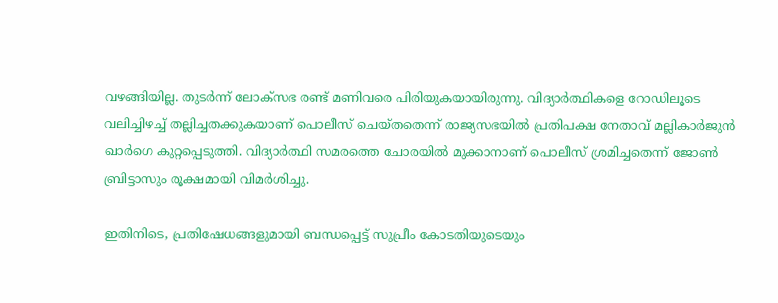വഴങ്ങിയില്ല. തുടര്‍ന്ന് ലോക്‌സഭ രണ്ട് മണിവരെ പിരിയുകയായിരുന്നു. വിദ്യാര്‍ത്ഥികളെ റോഡിലൂടെ വലിച്ചിഴച്ച് തല്ലിച്ചതക്കുകയാണ് പൊലീസ് ചെയ്തതെന്ന് രാജ്യസഭയില്‍ പ്രതിപക്ഷ നേതാവ് മല്ലികാര്‍ജുന്‍ ഖാര്‍ഗെ കുറ്റപ്പെടുത്തി. വിദ്യാര്‍ത്ഥി സമരത്തെ ചോരയില്‍ മുക്കാനാണ് പൊലീസ് ശ്രമിച്ചതെന്ന് ജോണ്‍ ബ്രിട്ടാസും രൂക്ഷമായി വിമര്‍ശിച്ചു.

ഇതിനിടെ, പ്രതിഷേധങ്ങളുമായി ബന്ധപ്പെട്ട് സുപ്രീം കോടതിയുടെയും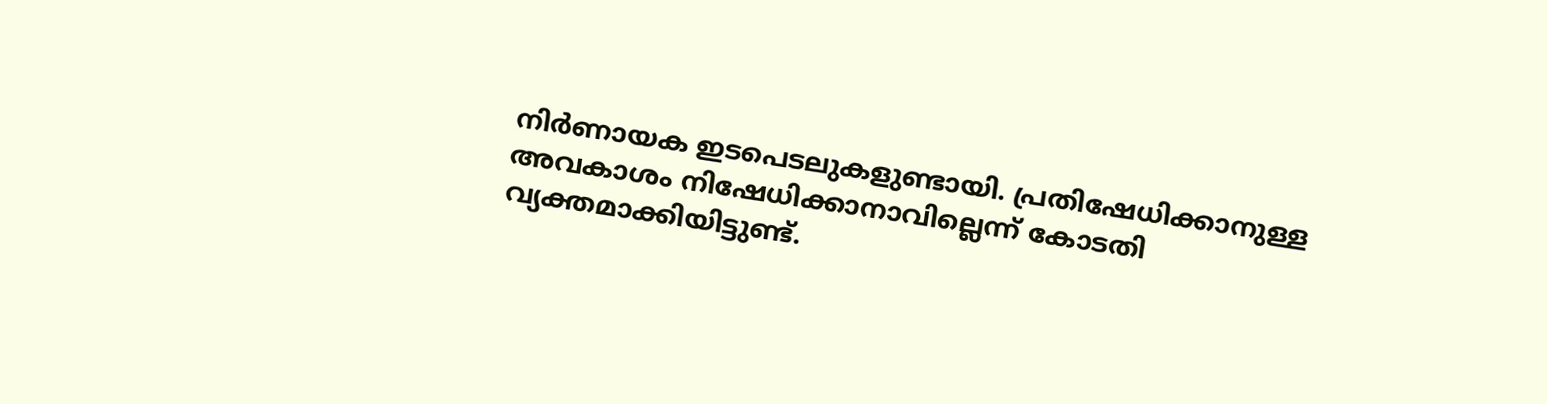നിര്‍ണായക ഇടപെടലുകളുണ്ടായി. പ്രതിഷേധിക്കാനുള്ള അവകാശം നിഷേധിക്കാനാവില്ലെന്ന് കോടതി വ്യക്തമാക്കിയിട്ടുണ്ട്.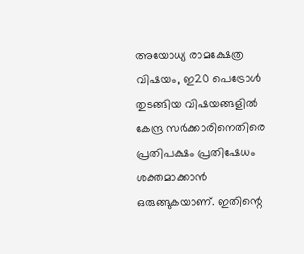അയോധ്യ രാമക്ഷേത്ര വിഷയം, ഇ20 പെട്രോള്‍ തുടങ്ങിയ വിഷയങ്ങളില്‍ കേന്ദ്ര സര്‍ക്കാരിനെതിരെ പ്രതിപക്ഷം പ്രതിഷേധം ശക്തമാക്കാന്‍ ഒരുങ്ങുകയാണ്. ഇതിന്റെ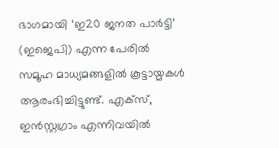ഭാഗമായി ‘ഇ20 ജനത പാര്‍ട്ടി’ (ഇജെപി) എന്ന പേരില്‍ സമൂഹ മാധ്യമങ്ങളില്‍ കൂട്ടായ്മകള്‍ ആരംഭിച്ചിട്ടുണ്ട്. എക്സ്, ഇന്‍സ്റ്റഗ്രാം എന്നിവയില്‍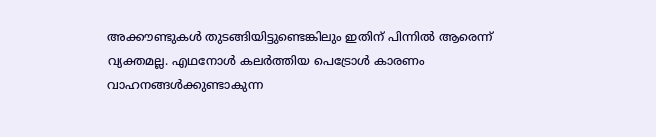അക്കൗണ്ടുകള്‍ തുടങ്ങിയിട്ടുണ്ടെങ്കിലും ഇതിന് പിന്നില്‍ ആരെന്ന് വ്യക്തമല്ല. എഥനോള്‍ കലര്‍ത്തിയ പെട്രോള്‍ കാരണം വാഹനങ്ങള്‍ക്കുണ്ടാകുന്ന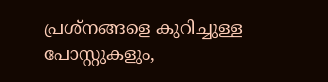പ്രശ്നങ്ങളെ കുറിച്ചുള്ള പോസ്റ്റുകളും,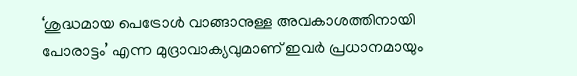‘ശുദ്ധമായ പെട്രോള്‍ വാങ്ങാനുള്ള അവകാശത്തിനായി പോരാട്ടം’ എന്ന മുദ്രാവാക്യവുമാണ് ഇവര്‍ പ്രധാനമായും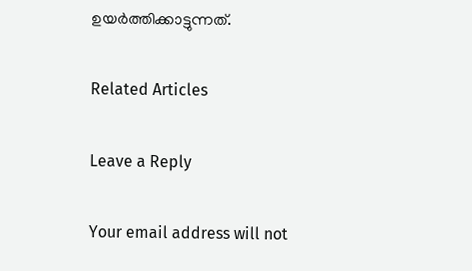ഉയര്‍ത്തിക്കാട്ടുന്നത്.

Related Articles

Leave a Reply

Your email address will not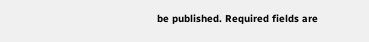be published. Required fields are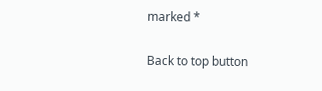marked *

Back to top button